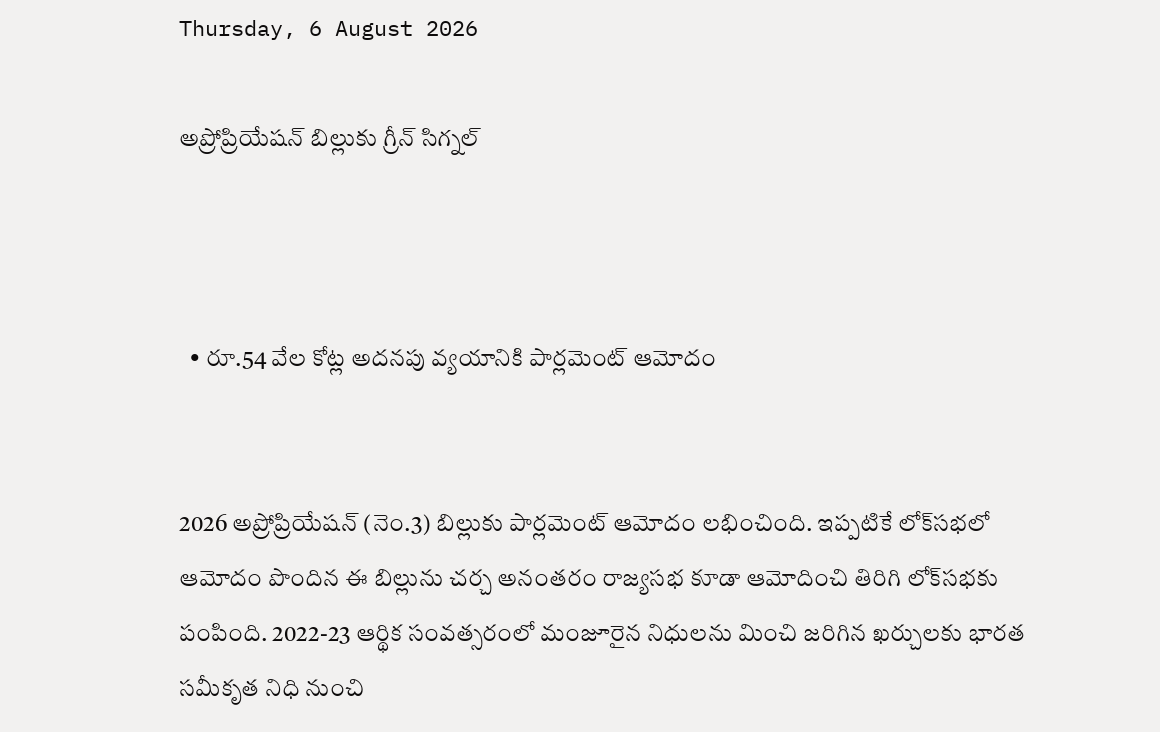Thursday, 6 August 2026

అప్రోప్రియేషన్ బిల్లుకు గ్రీన్ సిగ్నల్



  • రూ.54 వేల కోట్ల అదనపు వ్యయానికి పార్లమెంట్ ఆమోదం


2026 అప్రోప్రియేషన్ (నెం.3) బిల్లుకు పార్లమెంట్ ఆమోదం లభించింది. ఇప్పటికే లోక్‌సభలో ఆమోదం పొందిన ఈ బిల్లును చర్చ అనంతరం రాజ్యసభ కూడా ఆమోదించి తిరిగి లోక్‌సభకు పంపింది. 2022-23 ఆర్థిక సంవత్సరంలో మంజూరైన నిధులను మించి జరిగిన ఖర్చులకు భారత సమీకృత నిధి నుంచి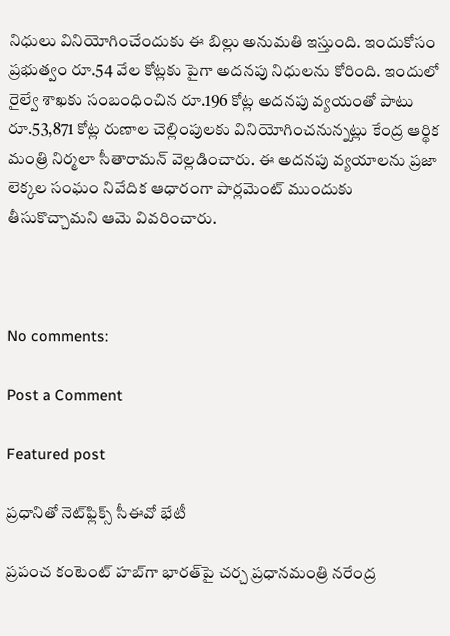నిధులు వినియోగించేందుకు ఈ బిల్లు అనుమతి ఇస్తుంది. ఇందుకోసం ప్రభుత్వం రూ.54 వేల కోట్లకు పైగా అదనపు నిధులను కోరింది. ఇందులో రైల్వే శాఖకు సంబంధించిన రూ.196 కోట్ల అదనపు వ్యయంతో పాటు రూ.53,871 కోట్ల రుణాల చెల్లింపులకు వినియోగించనున్నట్లు కేంద్ర ఆర్థిక మంత్రి నిర్మలా సీతారామన్ వెల్లడించారు. ఈ అదనపు వ్యయాలను ప్రజా లెక్కల సంఘం నివేదిక ఆధారంగా పార్లమెంట్ ముందుకు తీసుకొచ్చామని ఆమె వివరించారు.



No comments:

Post a Comment

Featured post

ప్రధానితో నెట్‌ఫ్లిక్స్ సీఈవో భేటీ

ప్రపంచ కంటెంట్ హబ్‌గా భారత్‌పై చర్చ ప్రధానమంత్రి నరేంద్ర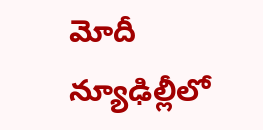మోదీ న్యూఢిల్లీలో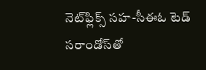నెట్‌ఫ్లిక్స్ సహ-సీఈఓ టెడ్ సరాండోస్‌తో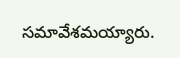సమావేశమయ్యారు.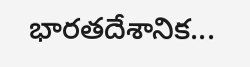భారతదేశానిక...